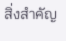สิ่งสำคัญ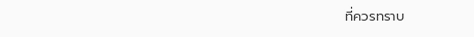ที่ควรทราบ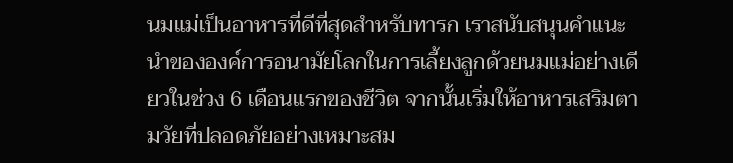นมแม่เป็นอาหารที่ดีที่สุดสำหรับทารก เราสนับสนุนคำแนะนำขององค์การอนามัยโลกในการเลี้ยงลูกด้วยนมแม่อย่างเดียวในช่วง 6 เดือนแรกของชีวิต จากนั้นเริ่มให้อาหารเสริมตามวัยที่ปลอดภัยอย่างเหมาะสม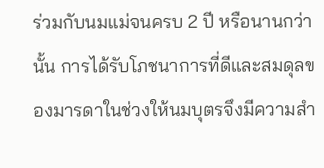ร่วมกับนมแม่จนครบ 2 ปี หรือนานกว่านั้น การได้รับโภชนาการที่ดีและสมดุลของมารดาในช่วงให้นมบุตรจึงมีความสำ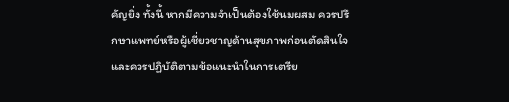คัญยิ่ง ทั้งนี้ หากมีความจำเป็นต้องใช้นมผสม ควรปรึกษาแพทย์หรือผู้เชี่ยวชาญด้านสุขภาพก่อนตัดสินใจ และควรปฏิบัติตามข้อแนะนำในการเตรีย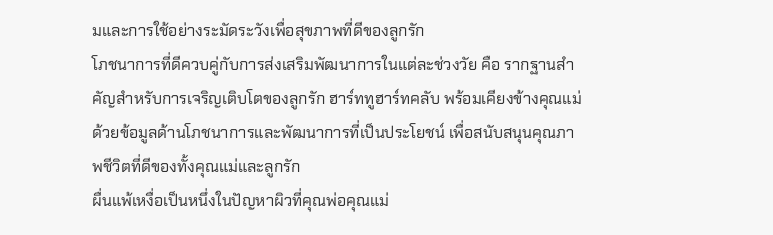มและการใช้อย่างระมัดระวังเพื่อสุขภาพที่ดีของลูกรัก
โภชนาการที่ดีควบคู่กับการส่งเสริมพัฒนาการในแต่ละช่วงวัย คือ รากฐานสำคัญสำหรับการเจริญเติบโตของลูกรัก ฮาร์ททูฮาร์ทคลับ พร้อมเคียงข้างคุณแม่ ด้วยข้อมูลด้านโภชนาการและพัฒนาการที่เป็นประโยชน์ เพื่อสนับสนุนคุณภาพชีวิตที่ดีของทั้งคุณแม่และลูกรัก
ผื่นแพ้เหงื่อเป็นหนึ่งในปัญหาผิวที่คุณพ่อคุณแม่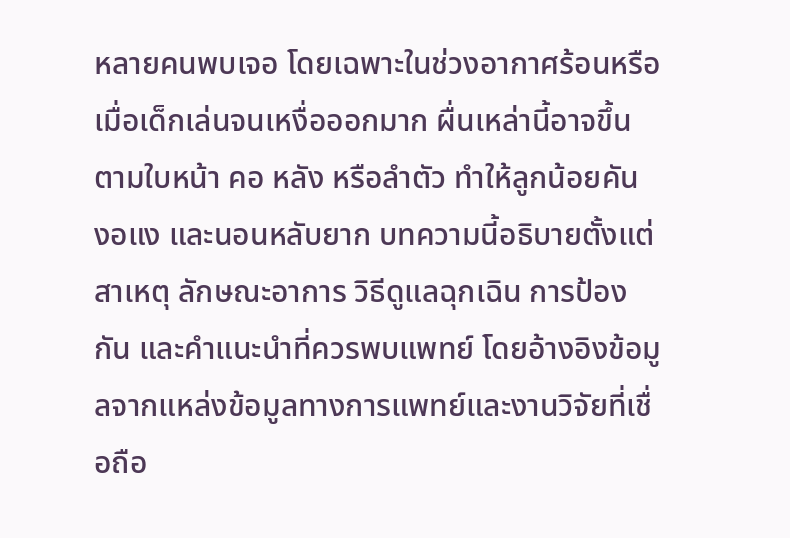หลายคนพบเจอ โดยเฉพาะในช่วงอากาศร้อนหรือเมื่อเด็กเล่นจนเหงื่อออกมาก ผื่นเหล่านี้อาจขึ้นตามใบหน้า คอ หลัง หรือลำตัว ทำให้ลูกน้อยคัน งอแง และนอนหลับยาก บทความนี้อธิบายตั้งแต่สาเหตุ ลักษณะอาการ วิธีดูแลฉุกเฉิน การป้องกัน และคำแนะนำที่ควรพบแพทย์ โดยอ้างอิงข้อมูลจากแหล่งข้อมูลทางการแพทย์และงานวิจัยที่เชื่อถือ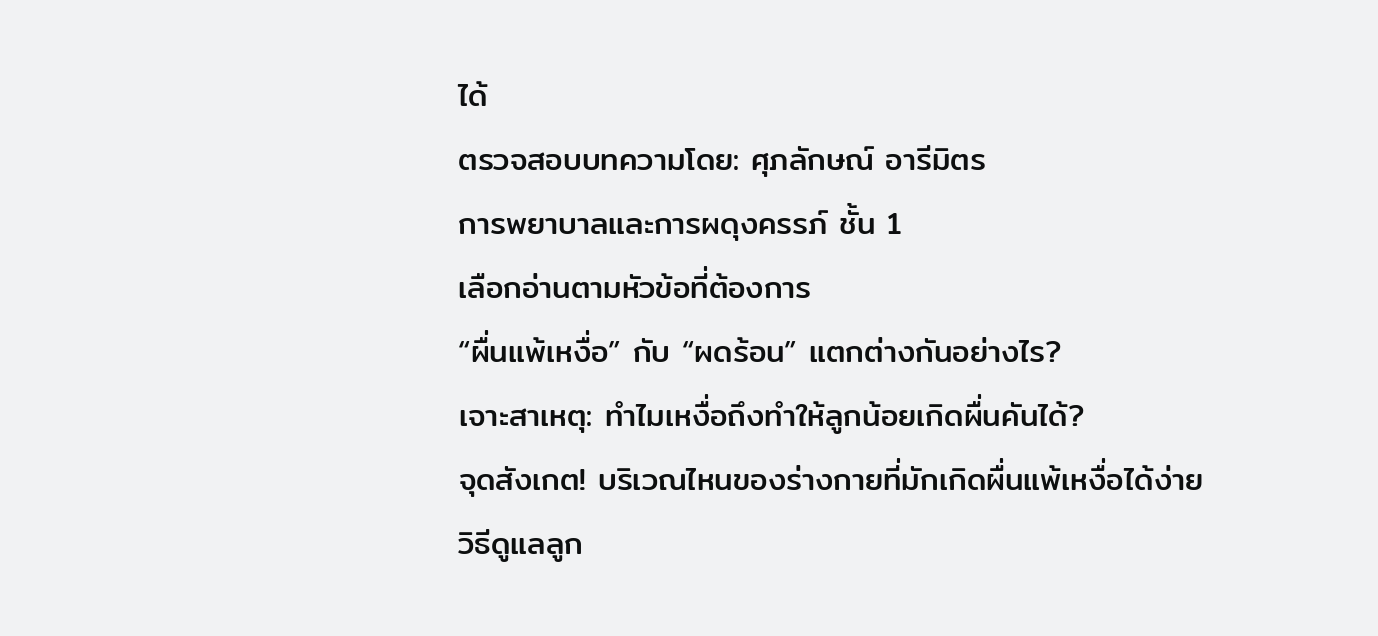ได้
ตรวจสอบบทความโดย: ศุภลักษณ์ อารีมิตร
การพยาบาลและการผดุงครรภ์ ชั้น 1
เลือกอ่านตามหัวข้อที่ต้องการ
“ผื่นแพ้เหงื่อ” กับ “ผดร้อน” แตกต่างกันอย่างไร?
เจาะสาเหตุ: ทำไมเหงื่อถึงทำให้ลูกน้อยเกิดผื่นคันได้?
จุดสังเกต! บริเวณไหนของร่างกายที่มักเกิดผื่นแพ้เหงื่อได้ง่าย
วิธีดูแลลูก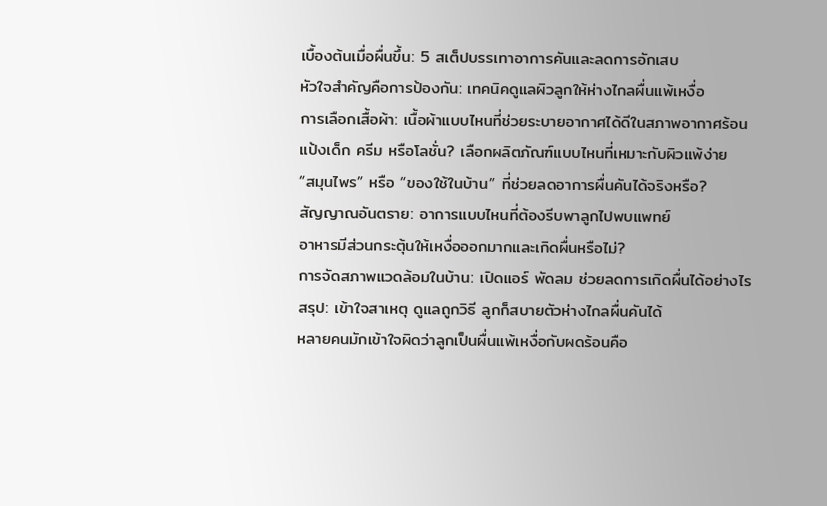เบื้องต้นเมื่อผื่นขึ้น: 5 สเต็ปบรรเทาอาการคันและลดการอักเสบ
หัวใจสำคัญคือการป้องกัน: เทคนิคดูแลผิวลูกให้ห่างไกลผื่นแพ้เหงื่อ
การเลือกเสื้อผ้า: เนื้อผ้าแบบไหนที่ช่วยระบายอากาศได้ดีในสภาพอากาศร้อน
แป้งเด็ก ครีม หรือโลชั่น? เลือกผลิตภัณฑ์แบบไหนที่เหมาะกับผิวแพ้ง่าย
“สมุนไพร” หรือ “ของใช้ในบ้าน” ที่ช่วยลดอาการผื่นคันได้จริงหรือ?
สัญญาณอันตราย: อาการแบบไหนที่ต้องรีบพาลูกไปพบแพทย์
อาหารมีส่วนกระตุ้นให้เหงื่อออกมากและเกิดผื่นหรือไม่?
การจัดสภาพแวดล้อมในบ้าน: เปิดแอร์ พัดลม ช่วยลดการเกิดผื่นได้อย่างไร
สรุป: เข้าใจสาเหตุ ดูแลถูกวิธี ลูกก็สบายตัวห่างไกลผื่นคันได้
หลายคนมักเข้าใจผิดว่าลูกเป็นผื่นแพ้เหงื่อกับผดร้อนคือ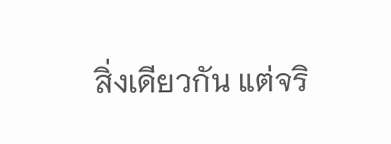สิ่งเดียวกัน แต่จริ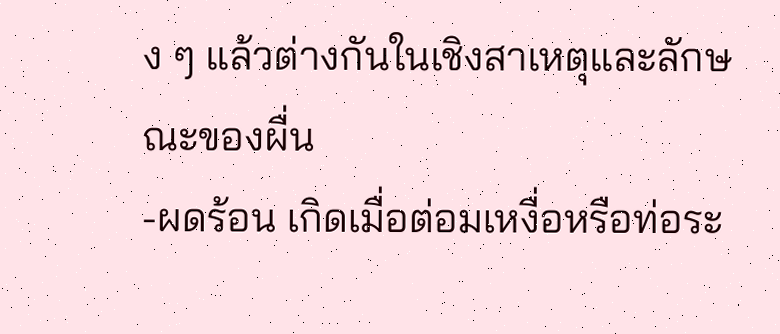ง ๆ แล้วต่างกันในเชิงสาเหตุและลักษณะของผื่น
-ผดร้อน เกิดเมื่อต่อมเหงื่อหรือท่อระ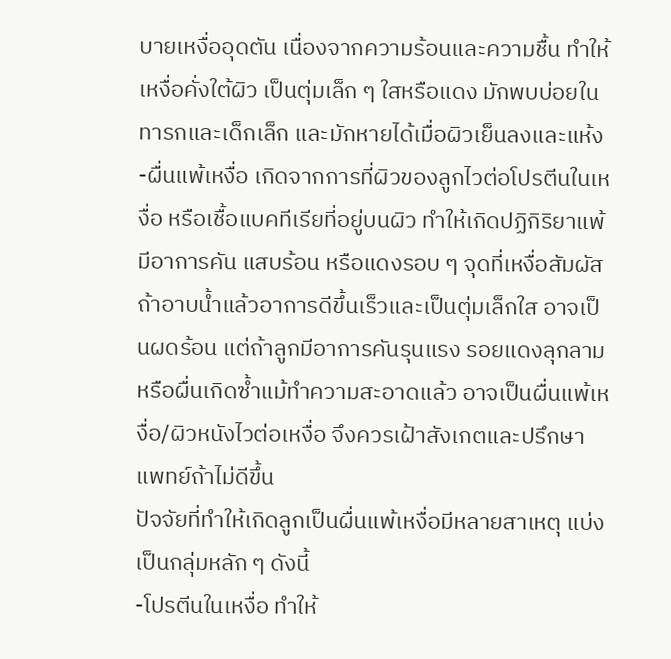บายเหงื่ออุดตัน เนื่องจากความร้อนและความชื้น ทำให้เหงื่อคั่งใต้ผิว เป็นตุ่มเล็ก ๆ ใสหรือแดง มักพบบ่อยในทารกและเด็กเล็ก และมักหายได้เมื่อผิวเย็นลงและแห้ง
-ผื่นแพ้เหงื่อ เกิดจากการที่ผิวของลูกไวต่อโปรตีนในเหงื่อ หรือเชื้อแบคทีเรียที่อยู่บนผิว ทำให้เกิดปฏิกิริยาแพ้ มีอาการคัน แสบร้อน หรือแดงรอบ ๆ จุดที่เหงื่อสัมผัส
ถ้าอาบน้ำแล้วอาการดีขึ้นเร็วและเป็นตุ่มเล็กใส อาจเป็นผดร้อน แต่ถ้าลูกมีอาการคันรุนแรง รอยแดงลุกลาม หรือผื่นเกิดซ้ำแม้ทำความสะอาดแล้ว อาจเป็นผื่นแพ้เหงื่อ/ผิวหนังไวต่อเหงื่อ จึงควรเฝ้าสังเกตและปรึกษาแพทย์ถ้าไม่ดีขึ้น
ปัจจัยที่ทำให้เกิดลูกเป็นผื่นแพ้เหงื่อมีหลายสาเหตุ แบ่งเป็นกลุ่มหลัก ๆ ดังนี้
-โปรตีนในเหงื่อ ทำให้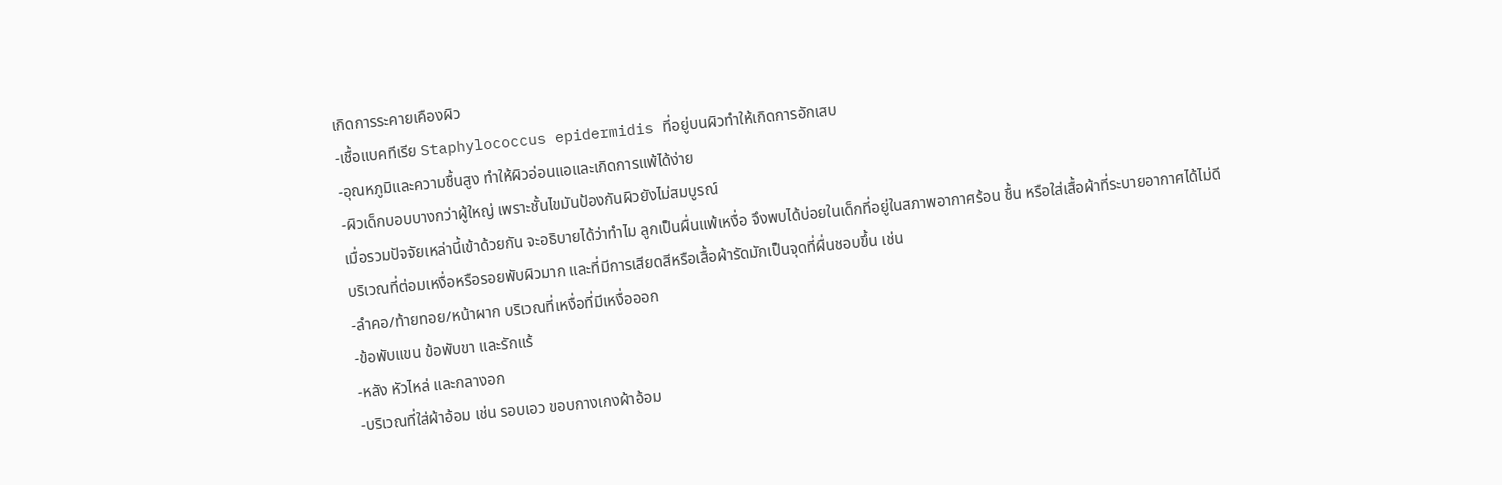เกิดการระคายเคืองผิว
-เชื้อแบคทีเรีย Staphylococcus epidermidis ที่อยู่บนผิวทำให้เกิดการอักเสบ
-อุณหภูมิและความชื้นสูง ทำให้ผิวอ่อนแอและเกิดการแพ้ได้ง่าย
-ผิวเด็กบอบบางกว่าผู้ใหญ่ เพราะชั้นไขมันป้องกันผิวยังไม่สมบูรณ์
เมื่อรวมปัจจัยเหล่านี้เข้าด้วยกัน จะอธิบายได้ว่าทำไม ลูกเป็นผื่นแพ้เหงื่อ จึงพบได้บ่อยในเด็กที่อยู่ในสภาพอากาศร้อน ชื้น หรือใส่เสื้อผ้าที่ระบายอากาศได้ไม่ดี
บริเวณที่ต่อมเหงื่อหรือรอยพับผิวมาก และที่มีการเสียดสีหรือเสื้อผ้ารัดมักเป็นจุดที่ผื่นชอบขึ้น เช่น
-ลำคอ/ท้ายทอย/หน้าผาก บริเวณที่เหงื่อที่มีเหงื่อออก
-ข้อพับแขน ข้อพับขา และรักแร้
-หลัง หัวไหล่ และกลางอก
-บริเวณที่ใส่ผ้าอ้อม เช่น รอบเอว ขอบกางเกงผ้าอ้อม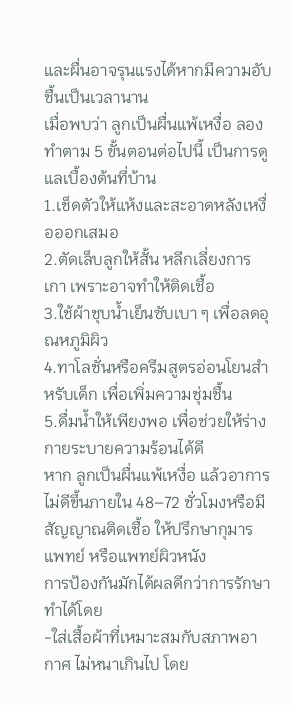และผื่นอาจรุนแรงได้หากมีความอับชื้นเป็นเวลานาน
เมื่อพบว่า ลูกเป็นผื่นแพ้เหงื่อ ลองทำตาม 5 ขั้นตอนต่อไปนี้ เป็นการดูแลเบื้องต้นที่บ้าน
1.เช็ดตัวให้แห้งและสะอาดหลังเหงื่อออกเสมอ
2.ตัดเล็บลูกให้สั้น หลีกเลี่ยงการเกา เพราะอาจทำให้ติดเชื้อ
3.ใช้ผ้าชุบน้ำเย็นซับเบา ๆ เพื่อลดอุณหภูมิผิว
4.ทาโลชั่นหรือครีมสูตรอ่อนโยนสำหรับเด็ก เพื่อเพิ่มความชุ่มชื้น
5.ดื่มน้ำให้เพียงพอ เพื่อช่วยให้ร่างกายระบายความร้อนได้ดี
หาก ลูกเป็นผื่นแพ้เหงื่อ แล้วอาการไม่ดีขึ้นภายใน 48–72 ชั่วโมงหรือมีสัญญาณติดเชื้อ ให้ปรึกษากุมารแพทย์ หรือแพทย์ผิวหนัง
การป้องกันมักได้ผลดีกว่าการรักษาทำได้โดย
-ใส่เสื้อผ้าที่เหมาะสมกับสภาพอากาศ ไม่หนาเกินไป โดย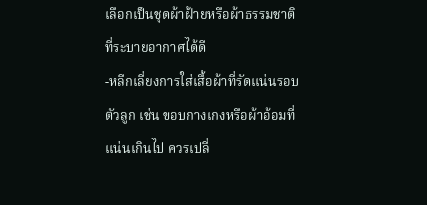เลือกเป็นชุดผ้าฝ้ายหรือผ้าธรรมชาติที่ระบายอากาศได้ดี
-หลีกเลี่ยงการใส่เสื้อผ้าที่รัดแน่นรอบตัวลูก เช่น ขอบกางเกงหรือผ้าอ้อมที่แน่นเกินไป ควรเปลี่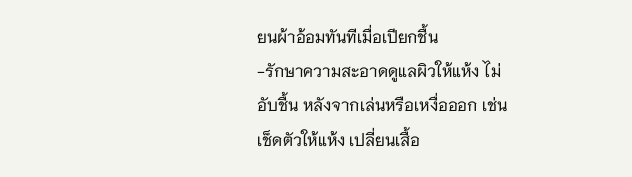ยนผ้าอ้อมทันทีเมื่อเปียกชื้น
-รักษาความสะอาดดูแลผิวให้แห้ง ไม่อับชื้น หลังจากเล่นหรือเหงื่อออก เช่น เช็ดตัวให้แห้ง เปลี่ยนเสื้อ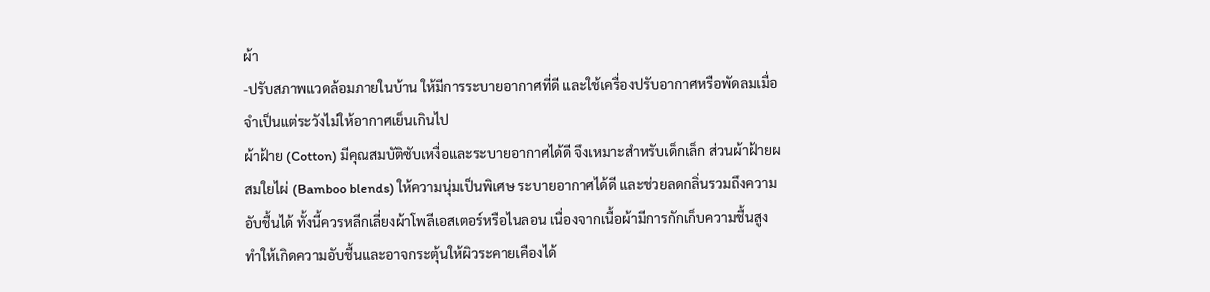ผ้า
-ปรับสภาพแวดล้อมภายในบ้าน ให้มีการระบายอากาศที่ดี และใช้เครื่องปรับอากาศหรือพัดลมเมื่อจำเป็นแต่ระวังไม่ให้อากาศเย็นเกินไป
ผ้าฝ้าย (Cotton) มีคุณสมบัติซับเหงื่อและระบายอากาศได้ดี จึงเหมาะสำหรับเด็กเล็ก ส่วนผ้าฝ้ายผสมใยไผ่ (Bamboo blends) ให้ความนุ่มเป็นพิเศษ ระบายอากาศได้ดี และช่วยลดกลิ่นรวมถึงความอับชื้นได้ ทั้งนี้ควรหลีกเลี่ยงผ้าโพลีเอสเตอร์หรือไนลอน เนื่องจากเนื้อผ้ามีการกักเก็บความชื้นสูง ทำให้เกิดความอับชื้นและอาจกระตุ้นให้ผิวระคายเคืองได้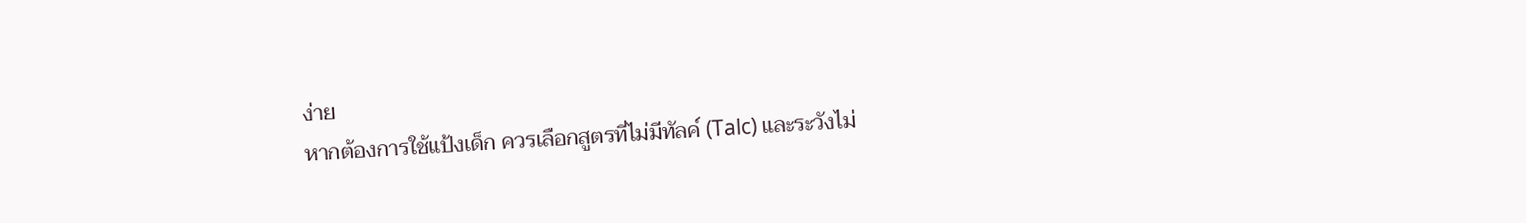ง่าย
หากต้องการใช้แป้งเด็ก ควรเลือกสูตรที่ไม่มีทัลค์ (Talc) และระวังไม่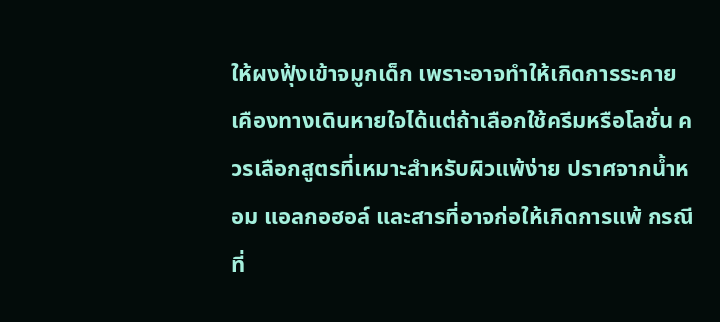ให้ผงฟุ้งเข้าจมูกเด็ก เพราะอาจทำให้เกิดการระคายเคืองทางเดินหายใจได้แต่ถ้าเลือกใช้ครีมหรือโลชั่น ควรเลือกสูตรที่เหมาะสำหรับผิวแพ้ง่าย ปราศจากน้ำหอม แอลกอฮอล์ และสารที่อาจก่อให้เกิดการแพ้ กรณีที่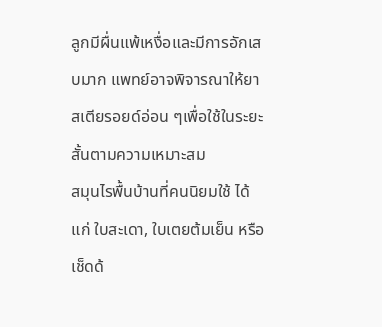ลูกมีผื่นแพ้เหงื่อและมีการอักเสบมาก แพทย์อาจพิจารณาให้ยาสเตียรอยด์อ่อน ๆเพื่อใช้ในระยะสั้นตามความเหมาะสม
สมุนไรพื้นบ้านที่คนนิยมใช้ ได้แก่ ใบสะเดา, ใบเตยต้มเย็น หรือเช็ดด้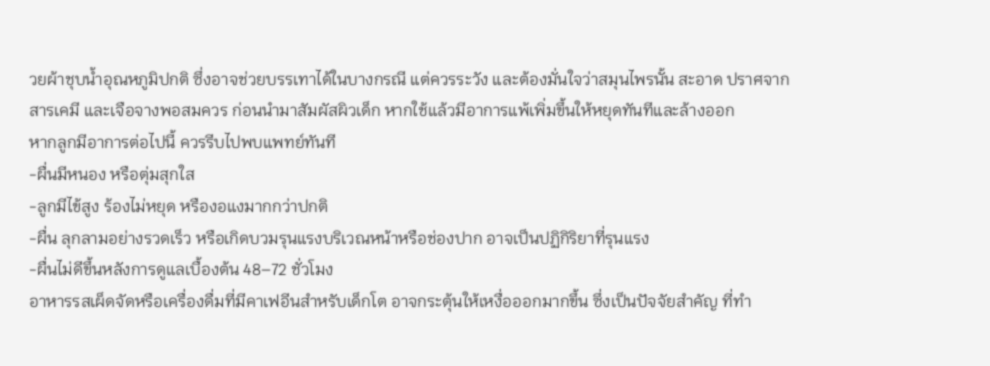วยผ้าชุบน้ำอุณหภูมิปกติ ซึ่งอาจช่วยบรรเทาได้ในบางกรณี แต่ควรระวัง และต้องมั่นใจว่าสมุนไพรนั้น สะอาด ปราศจากสารเคมี และเจือจางพอสมควร ก่อนนำมาสัมผัสผิวเด็ก หากใช้แล้วมีอาการแพ้เพิ่มขึ้นให้หยุดทันทีและล้างออก
หากลูกมีอาการต่อไปนี้ ควรรีบไปพบแพทย์ทันที
-ผื่นมีหนอง หรือตุ่มสุกใส
-ลูกมีไข้สูง ร้องไม่หยุด หรืองอแงมากกว่าปกติ
-ผื่น ลุกลามอย่างรวดเร็ว หรือเกิดบวมรุนแรงบริเวณหน้าหรือช่องปาก อาจเป็นปฏิกิริยาที่รุนแรง
-ผื่นไม่ดีขึ้นหลังการดูแลเบื้องต้น 48–72 ชั่วโมง
อาหารรสเผ็ดจัดหรือเครื่องดื่มที่มีคาเฟอีนสำหรับเด็กโต อาจกระตุ้นให้เหงื่อออกมากขึ้น ซึ่งเป็นปัจจัยสำคัญ ที่ทำ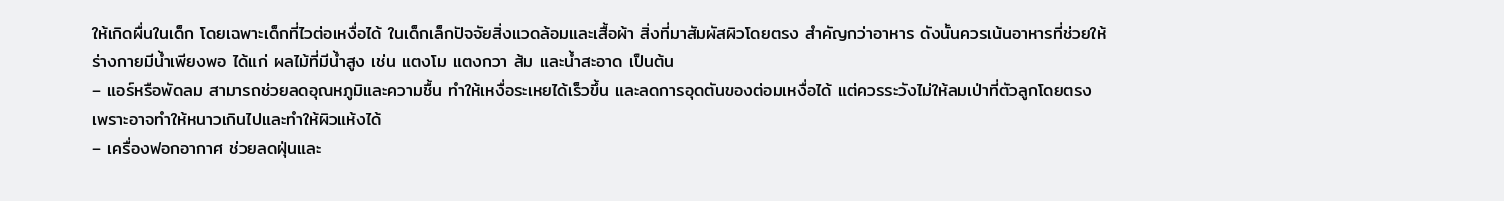ให้เกิดผื่นในเด็ก โดยเฉพาะเด็กที่ไวต่อเหงื่อได้ ในเด็กเล็กปัจจัยสิ่งแวดล้อมและเสื้อผ้า สิ่งที่มาสัมผัสผิวโดยตรง สำคัญกว่าอาหาร ดังนั้นควรเน้นอาหารที่ช่วยให้ร่างกายมีน้ำเพียงพอ ได้แก่ ผลไม้ที่มีน้ำสูง เช่น แตงโม แตงกวา ส้ม และน้ำสะอาด เป็นต้น
– แอร์หรือพัดลม สามารถช่วยลดอุณหภูมิและความชื้น ทำให้เหงื่อระเหยได้เร็วขึ้น และลดการอุดตันของต่อมเหงื่อได้ แต่ควรระวังไม่ให้ลมเป่าที่ตัวลูกโดยตรง เพราะอาจทำให้หนาวเกินไปและทำให้ผิวแห้งได้
– เครื่องฟอกอากาศ ช่วยลดฝุ่นและ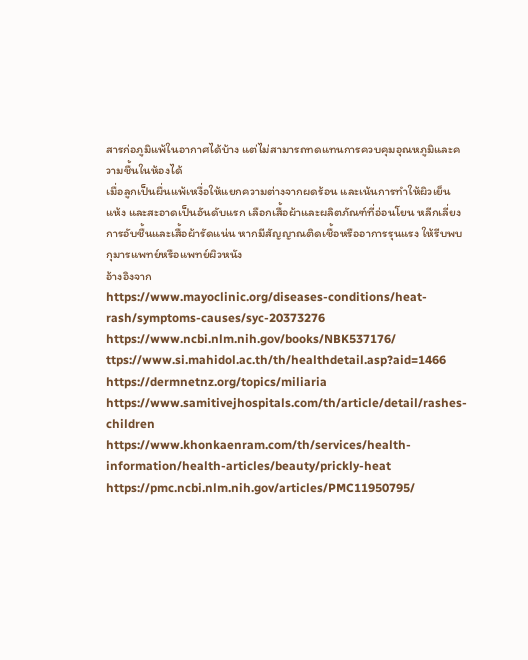สารก่อภูมิแพ้ในอากาศได้บ้าง แต่ไม่สามารถทดแทนการควบคุมอุณหภูมิและความชื้นในห้องได้
เมื่อลูกเป็นผื่นแพ้เหงื่อให้แยกความต่างจากผดร้อน และเน้นการทำให้ผิวเย็น แห้ง และสะอาดเป็นอันดับแรก เลือกเสื้อผ้าและผลิตภัณฑ์ที่อ่อนโยน หลีกเลี่ยงการอับชื้นและเสื้อผ้ารัดแน่น หากมีสัญญาณติดเชื้อหรืออาการรุนแรง ให้รีบพบกุมารแพทย์หรือแพทย์ผิวหนัง
อ้างอิงจาก
https://www.mayoclinic.org/diseases-conditions/heat-rash/symptoms-causes/syc-20373276
https://www.ncbi.nlm.nih.gov/books/NBK537176/
ttps://www.si.mahidol.ac.th/th/healthdetail.asp?aid=1466
https://dermnetnz.org/topics/miliaria
https://www.samitivejhospitals.com/th/article/detail/rashes-children
https://www.khonkaenram.com/th/services/health-information/health-articles/beauty/prickly-heat
https://pmc.ncbi.nlm.nih.gov/articles/PMC11950795/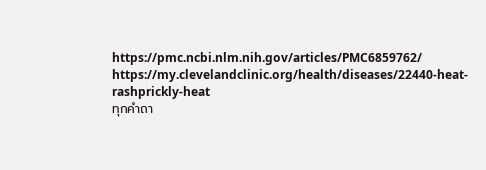https://pmc.ncbi.nlm.nih.gov/articles/PMC6859762/
https://my.clevelandclinic.org/health/diseases/22440-heat-rashprickly-heat
ทุกคำถา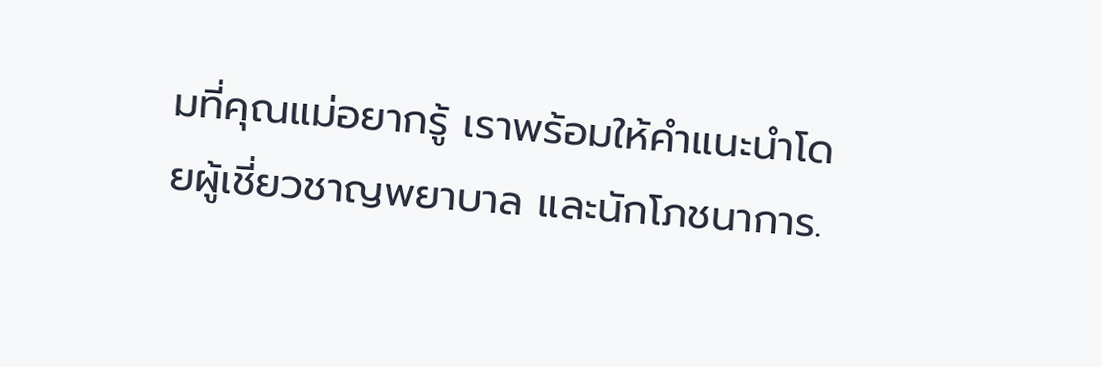มที่คุณแม่อยากรู้ เราพร้อมให้คำแนะนำโดยผู้เชี่ยวชาญพยาบาล และนักโภชนาการ.